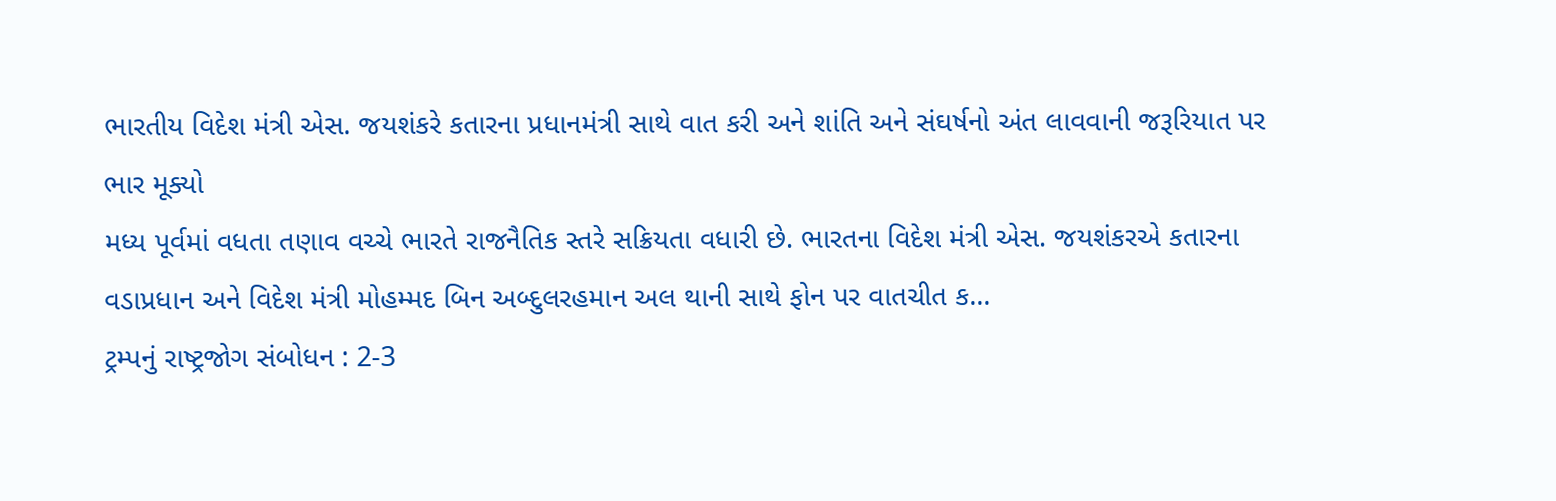ભારતીય વિદેશ મંત્રી એસ. જયશંકરે કતારના પ્રધાનમંત્રી સાથે વાત કરી અને શાંતિ અને સંઘર્ષનો અંત લાવવાની જરૂરિયાત પર ભાર મૂક્યો
મધ્ય પૂર્વમાં વધતા તણાવ વચ્ચે ભારતે રાજનૈતિક સ્તરે સક્રિયતા વધારી છે. ભારતના વિદેશ મંત્રી એસ. જયશંકરએ કતારના વડાપ્રધાન અને વિદેશ મંત્રી મોહમ્મદ બિન અબ્દુલરહમાન અલ થાની સાથે ફોન પર વાતચીત ક...
ટ્રમ્પનું રાષ્ટ્રજોગ સંબોધન : 2-3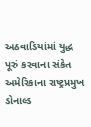અઠવાડિયાંમાં યુદ્ધ પૂરું કરવાના સંકેત
અમેરિકાના રાષ્ટ્રપ્રમુખ ડોનાલ્ડ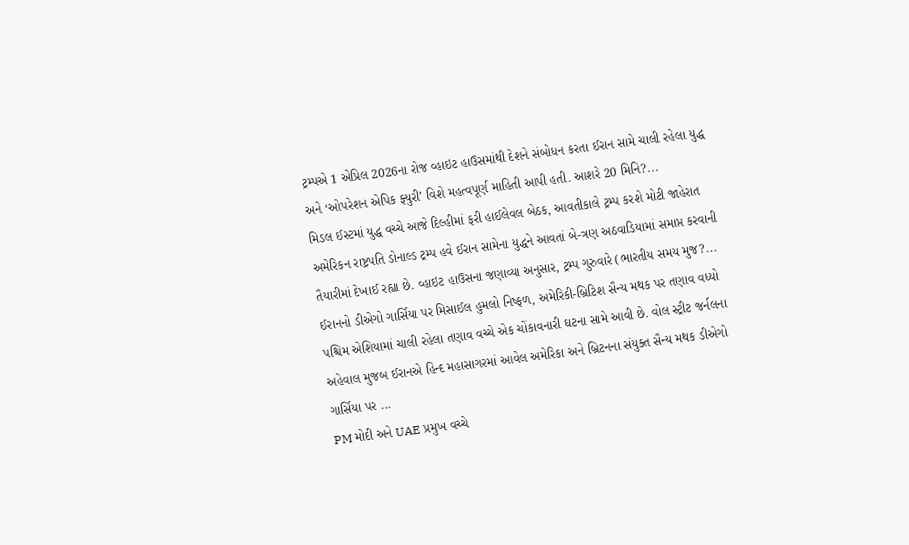ટ્રમ્પએ 1 એપ્રિલ 2026ના રોજ વ્હાઇટ હાઉસમાંથી દેશને સંબોધન કરતા ઈરાન સામે ચાલી રહેલા યુદ્ધ અને ‘ઓપરેશન એપિક ફ્યુરી’ વિશે મહત્વપૂર્ણ માહિતી આપી હતી. આશરે 20 મિનિ?...
મિડલ ઈસ્ટમાં યુદ્ધ વચ્ચે આજે દિલ્હીમાં ફરી હાઈલેવલ બેઠક, આવતીકાલે ટ્રમ્પ કરશે મોટી જાહેરાત
અમેરિકન રાષ્ટ્રપતિ ડોનાલ્ડ ટ્રમ્પ હવે ઈરાન સામેના યુદ્ધને આવતાં બે-ત્રણ અઠવાડિયામાં સમાપ્ત કરવાની તૈયારીમાં દેખાઈ રહ્યા છે. વ્હાઇટ હાઉસના જણાવ્યા અનુસાર, ટ્રમ્પ ગુરુવારે (ભારતીય સમય મુજ?...
ઈરાનનો ડીએગો ગાર્સિયા પર મિસાઈલ હુમલો નિષ્ફળ, અમેરિકી-બ્રિટિશ સૈન્ય મથક પર તણાવ વધ્યો
પશ્ચિમ એશિયામાં ચાલી રહેલા તણાવ વચ્ચે એક ચોંકાવનારી ઘટના સામે આવી છે. વોલ સ્ટ્રીટ જર્નલના અહેવાલ મુજબ ઈરાનએ હિન્દ મહાસાગરમાં આવેલ અમેરિકા અને બ્રિટનના સંયુક્ત સૈન્ય મથક ડીએગો ગાર્સિયા પર ...
PM મોદી અને UAE પ્રમુખ વચ્ચે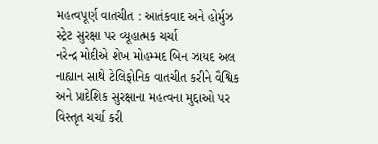મહત્વપૂર્ણ વાતચીત : આતંકવાદ અને હોર્મુઝ સ્ટ્રેટ સુરક્ષા પર વ્યૂહાત્મક ચર્ચા
નરેન્દ્ર મોદીએ શેખ મોહમ્મદ બિન ઝાયદ અલ નાહ્યાન સાથે ટેલિફોનિક વાતચીત કરીને વૈશ્વિક અને પ્રાદેશિક સુરક્ષાના મહત્વના મુદ્દાઓ પર વિસ્તૃત ચર્ચા કરી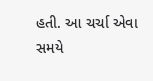હતી. આ ચર્ચા એવા સમયે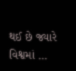થઈ છે જ્યારે વિશ્વમાં ...